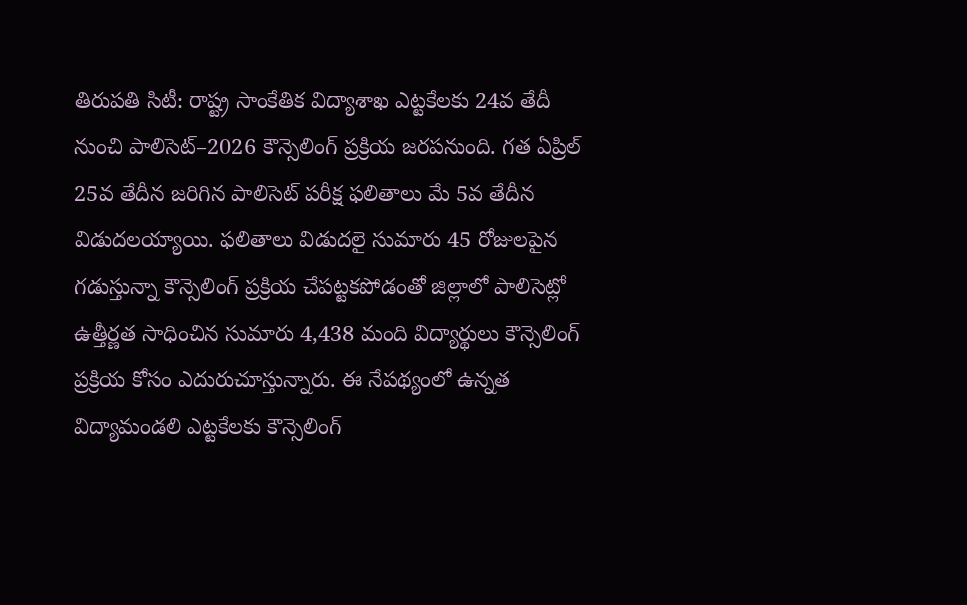తిరుపతి సిటీ: రాష్ట్ర సాంకేతిక విద్యాశాఖ ఎట్టకేలకు 24వ తేదీ నుంచి పాలిసెట్–2026 కౌన్సెలింగ్ ప్రక్రియ జరపనుంది. గత ఏప్రిల్ 25వ తేదీన జరిగిన పాలిసెట్ పరీక్ష ఫలితాలు మే 5వ తేదీన విడుదలయ్యాయి. ఫలితాలు విడుదలై సుమారు 45 రోజులపైన గడుస్తున్నా కౌన్సెలింగ్ ప్రక్రియ చేపట్టకపోడంతో జిల్లాలో పాలిసెట్లో ఉత్తీర్ణత సాధించిన సుమారు 4,438 మంది విద్యార్థులు కౌన్సెలింగ్ ప్రక్రియ కోసం ఎదురుచూస్తున్నారు. ఈ నేపథ్యంలో ఉన్నత విద్యామండలి ఎట్టకేలకు కౌన్సెలింగ్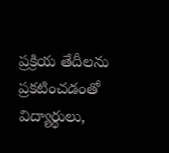ప్రక్రియ తేదీలను ప్రకటించడంతో విద్యార్థులు,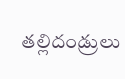తల్లిదండ్రులు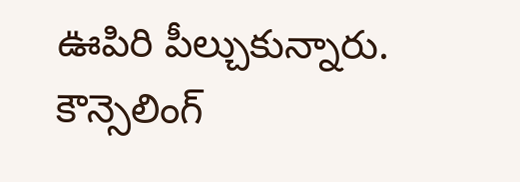ఊపిరి పీల్చుకున్నారు.
కౌన్సెలింగ్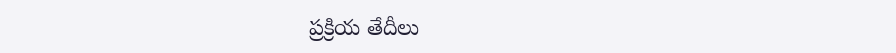ప్రక్రియ తేదీలు